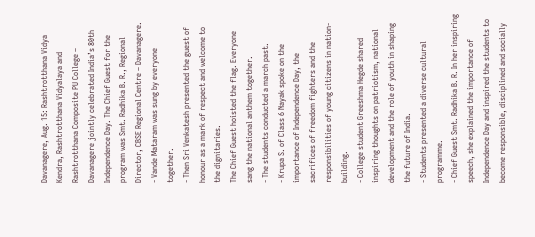Davanagere, Aug. 15: Rashtrotthana Vidya Kendra, Rashtrotthana Vidyalaya and Rashtrotthana Composite PU College – Davanagere jointly celebrated India’s 80th Independence Day. The Chief Guest for the program was Smt. Radhika B. R., Regional Director, CBSE Regional Centre – Davanagere.
- Vande Mataram was sung by everyone together.
- Then Sri Venkatesh presented the guest of honour as a mark of respect and welcome to the dignitaries.
The Chief Guest hoisted the flag. Everyone sang the national anthem together.
- The students conducted a march past.
- Krupa S. of Class 6 Nayak spoke on the importance of Independence Day, the sacrifices of freedom fighters and the responsibilities of young citizens in nation-building.
- College student Greeshma Hegde shared inspiring thoughts on patriotism, national development and the role of youth in shaping the future of India.
- Students presented a diverse cultural programme.
- Chief Guest Smt. Radhika B. R. In her inspiring speech, she explained the importance of Independence Day and inspired the students to become responsible, disciplined and socially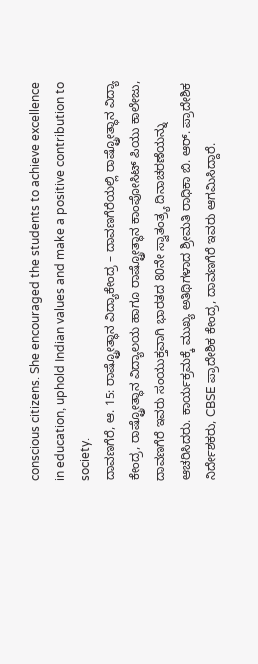conscious citizens. She encouraged the students to achieve excellence in education, uphold Indian values and make a positive contribution to society.
ದಾವಣಗೆರೆ, ಆ. 15: ರಾಷ್ಟ್ರೋತ್ಥಾನ ವಿದ್ಯಾಕೇಂದ್ರ – ದಾವಣಗೆರೆಯಲ್ಲಿ ರಾಷ್ಟ್ರೋತ್ಥಾನ ವಿದ್ಯಾ ಕೇಂದ್ರ, ರಾಷ್ಟ್ರೋತ್ಥಾನ ವಿದ್ಯಾಲಯ ಹಾಗೂ ರಾಷ್ಟ್ರೋತ್ಥಾನ ಕಾಂಪೋಸಿಟ್ ಪಿಯು ಕಾಲೇಜು, ದಾವಣಗೆರೆ ಇವರು ಸಂಯುಕ್ತವಾಗಿ ಭಾರತದ 80ನೇ ಸ್ವಾತಂತ್ರ್ಯ ದಿನಾಚರಣೆಯನ್ನು ಆಚರಿಸಿದರು. ಕಾರ್ಯಕ್ರಮಕ್ಕೆ ಮುಖ್ಯ ಅತಿಥಿಗಳಾದ ಶ್ರೀಮತಿ ರಾಧಿಕಾ ಬಿ. ಆರ್. ಪ್ರಾದೇಶಿಕ ನಿರ್ದೇಶಕರು, CBSE ಪ್ರಾದೇಶಿಕ ಕೇಂದ್ರ, ದಾವಣಗೆರೆ ಇವರು ಆಗಮಿಸಿದ್ದಾರೆ.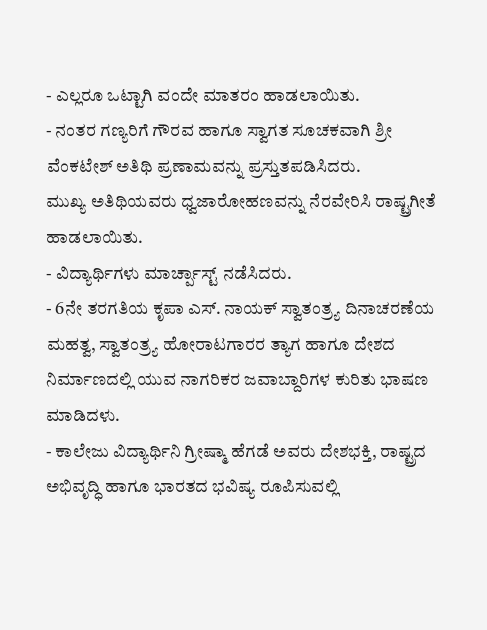- ಎಲ್ಲರೂ ಒಟ್ಟಾಗಿ ವಂದೇ ಮಾತರಂ ಹಾಡಲಾಯಿತು.
- ನಂತರ ಗಣ್ಯರಿಗೆ ಗೌರವ ಹಾಗೂ ಸ್ವಾಗತ ಸೂಚಕವಾಗಿ ಶ್ರೀ ವೆಂಕಟೇಶ್ ಅತಿಥಿ ಪ್ರಣಾಮವನ್ನು ಪ್ರಸ್ತುತಪಡಿಸಿದರು.
ಮುಖ್ಯ ಅತಿಥಿಯವರು ಧ್ವಜಾರೋಹಣವನ್ನು ನೆರವೇರಿಸಿ ರಾಷ್ಟ್ರಗೀತೆ ಹಾಡಲಾಯಿತು.
- ವಿದ್ಯಾರ್ಥಿಗಳು ಮಾರ್ಚ್ಪಾಸ್ಟ್ ನಡೆಸಿದರು.
- 6ನೇ ತರಗತಿಯ ಕೃಪಾ ಎಸ್. ನಾಯಕ್ ಸ್ವಾತಂತ್ರ್ಯ ದಿನಾಚರಣೆಯ ಮಹತ್ವ, ಸ್ವಾತಂತ್ರ್ಯ ಹೋರಾಟಗಾರರ ತ್ಯಾಗ ಹಾಗೂ ದೇಶದ ನಿರ್ಮಾಣದಲ್ಲಿ ಯುವ ನಾಗರಿಕರ ಜವಾಬ್ದಾರಿಗಳ ಕುರಿತು ಭಾಷಣ ಮಾಡಿದಳು.
- ಕಾಲೇಜು ವಿದ್ಯಾರ್ಥಿನಿ ಗ್ರೀಷ್ಮಾ ಹೆಗಡೆ ಅವರು ದೇಶಭಕ್ತಿ, ರಾಷ್ಟ್ರದ ಅಭಿವೃದ್ಧಿ ಹಾಗೂ ಭಾರತದ ಭವಿಷ್ಯ ರೂಪಿಸುವಲ್ಲಿ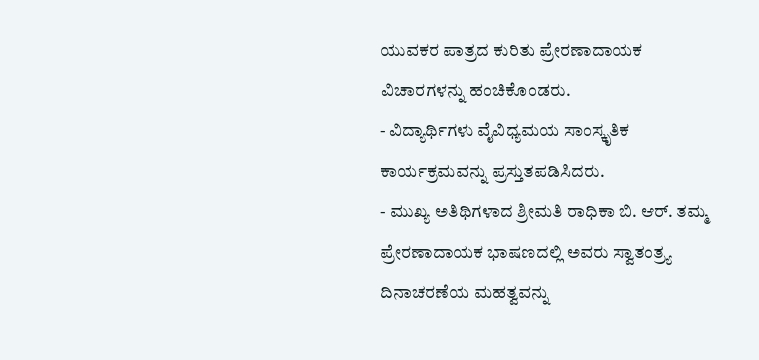ಯುವಕರ ಪಾತ್ರದ ಕುರಿತು ಪ್ರೇರಣಾದಾಯಕ ವಿಚಾರಗಳನ್ನು ಹಂಚಿಕೊಂಡರು.
- ವಿದ್ಯಾರ್ಥಿಗಳು ವೈವಿಧ್ಯಮಯ ಸಾಂಸ್ಕೃತಿಕ ಕಾರ್ಯಕ್ರಮವನ್ನು ಪ್ರಸ್ತುತಪಡಿಸಿದರು.
- ಮುಖ್ಯ ಅತಿಥಿಗಳಾದ ಶ್ರೀಮತಿ ರಾಧಿಕಾ ಬಿ. ಆರ್. ತಮ್ಮ ಪ್ರೇರಣಾದಾಯಕ ಭಾಷಣದಲ್ಲಿ ಅವರು ಸ್ವಾತಂತ್ರ್ಯ ದಿನಾಚರಣೆಯ ಮಹತ್ವವನ್ನು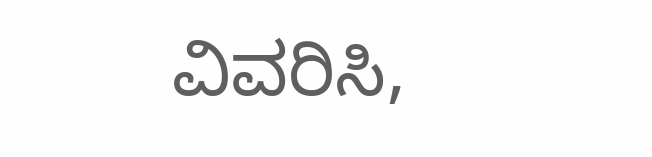ವಿವರಿಸಿ,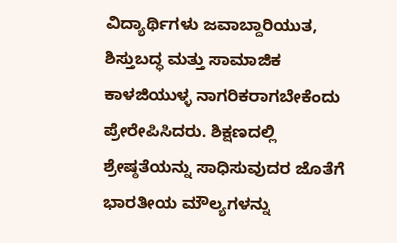ವಿದ್ಯಾರ್ಥಿಗಳು ಜವಾಬ್ದಾರಿಯುತ, ಶಿಸ್ತುಬದ್ಧ ಮತ್ತು ಸಾಮಾಜಿಕ ಕಾಳಜಿಯುಳ್ಳ ನಾಗರಿಕರಾಗಬೇಕೆಂದು ಪ್ರೇರೇಪಿಸಿದರು. ಶಿಕ್ಷಣದಲ್ಲಿ ಶ್ರೇಷ್ಠತೆಯನ್ನು ಸಾಧಿಸುವುದರ ಜೊತೆಗೆ ಭಾರತೀಯ ಮೌಲ್ಯಗಳನ್ನು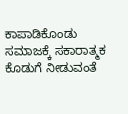ಕಾಪಾಡಿಕೊಂಡು ಸಮಾಜಕ್ಕೆ ಸಕಾರಾತ್ಮಕ ಕೊಡುಗೆ ನೀಡುವಂತೆ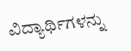ವಿದ್ಯಾರ್ಥಿಗಳನ್ನು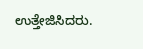ಉತ್ತೇಜಿಸಿದರು.